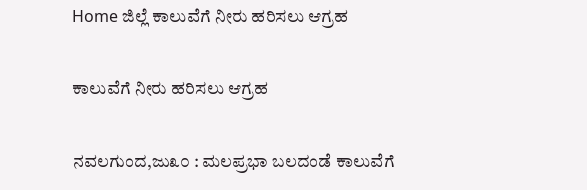Home ಜಿಲ್ಲೆ ಕಾಲುವೆಗೆ ನೀರು ಹರಿಸಲು ಆಗ್ರಹ

ಕಾಲುವೆಗೆ ನೀರು ಹರಿಸಲು ಆಗ್ರಹ

ನವಲಗುಂದ,ಜು೩೦ : ಮಲಪ್ರಭಾ ಬಲದಂಡೆ ಕಾಲುವೆಗೆ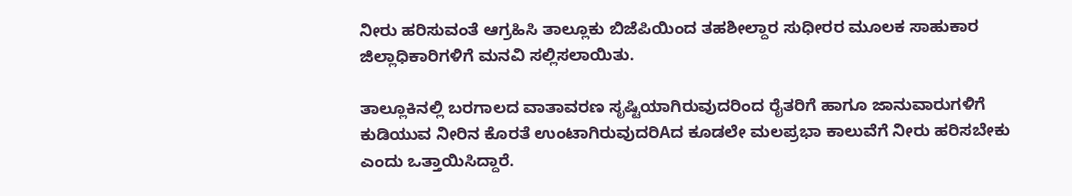ನೀರು ಹರಿಸುವಂತೆ ಆಗ್ರಹಿಸಿ ತಾಲ್ಲೂಕು ಬಿಜೆಪಿಯಿಂದ ತಹಶೀಲ್ದಾರ ಸುಧೀರರ ಮೂಲಕ ಸಾಹುಕಾರ ಜಿಲ್ಲಾಧಿಕಾರಿಗಳಿಗೆ ಮನವಿ ಸಲ್ಲಿಸಲಾಯಿತು.

ತಾಲ್ಲೂಕಿನಲ್ಲಿ ಬರಗಾಲದ ವಾತಾವರಣ ಸೃಷ್ಟಿಯಾಗಿರುವುದರಿಂದ ರೈತರಿಗೆ ಹಾಗೂ ಜಾನುವಾರುಗಳಿಗೆ ಕುಡಿಯುವ ನೀರಿನ ಕೊರತೆ ಉಂಟಾಗಿರುವುದರಿAದ ಕೂಡಲೇ ಮಲಪ್ರಭಾ ಕಾಲುವೆಗೆ ನೀರು ಹರಿಸಬೇಕು ಎಂದು ಒತ್ತಾಯಿಸಿದ್ದಾರೆ.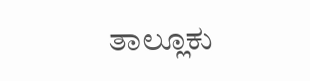ತಾಲ್ಲೂಕು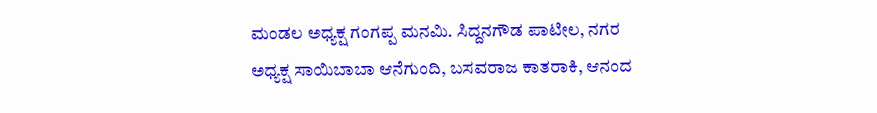ಮಂಡಲ ಅಧ್ಯಕ್ಷ ಗಂಗಪ್ಪ ಮನಮಿ. ಸಿದ್ದನಗೌಡ ಪಾಟೀಲ, ನಗರ ಅಧ್ಯಕ್ಷ ಸಾಯಿಬಾಬಾ ಆನೆಗುಂದಿ, ಬಸವರಾಜ ಕಾತರಾಕಿ, ಆನಂದ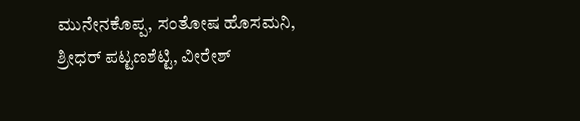ಮುನೇನಕೊಪ್ಪ, ಸಂತೋಷ ಹೊಸಮನಿ, ಶ್ರೀಧರ್ ಪಟ್ಟಣಶೆಟ್ಟಿ, ವೀರೇಶ್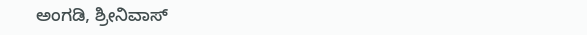ಅಂಗಡಿ, ಶ್ರೀನಿವಾಸ್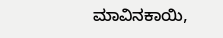ಮಾವಿನಕಾಯಿ,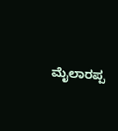ಮೈಲಾರಪ್ಪ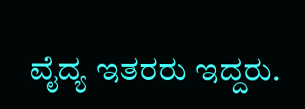ವೈದ್ಯ ಇತರರು ಇದ್ದರು.